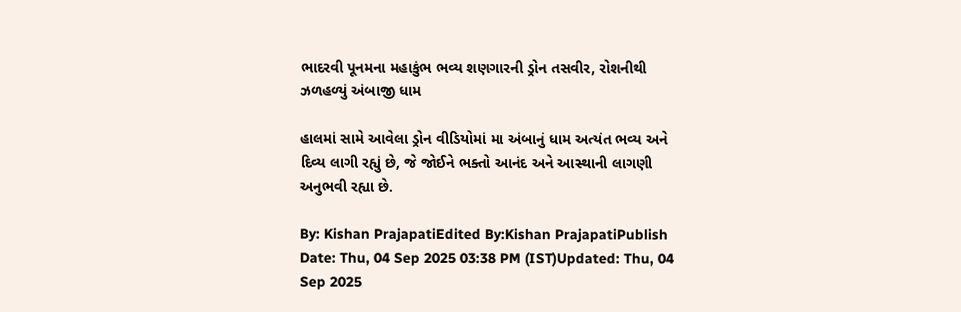ભાદરવી પૂનમના મહાકુંભ ભવ્ય શણગારની ડ્રોન તસવીર, રોશનીથી ઝળહળ્યું અંબાજી ધામ

હાલમાં સામે આવેલા ડ્રોન વીડિયોમાં મા અંબાનું ધામ અત્યંત ભવ્ય અને દિવ્ય લાગી રહ્યું છે, જે જોઈને ભક્તો આનંદ અને આસ્થાની લાગણી અનુભવી રહ્યા છે.

By: Kishan PrajapatiEdited By:Kishan PrajapatiPublish Date: Thu, 04 Sep 2025 03:38 PM (IST)Updated: Thu, 04 Sep 2025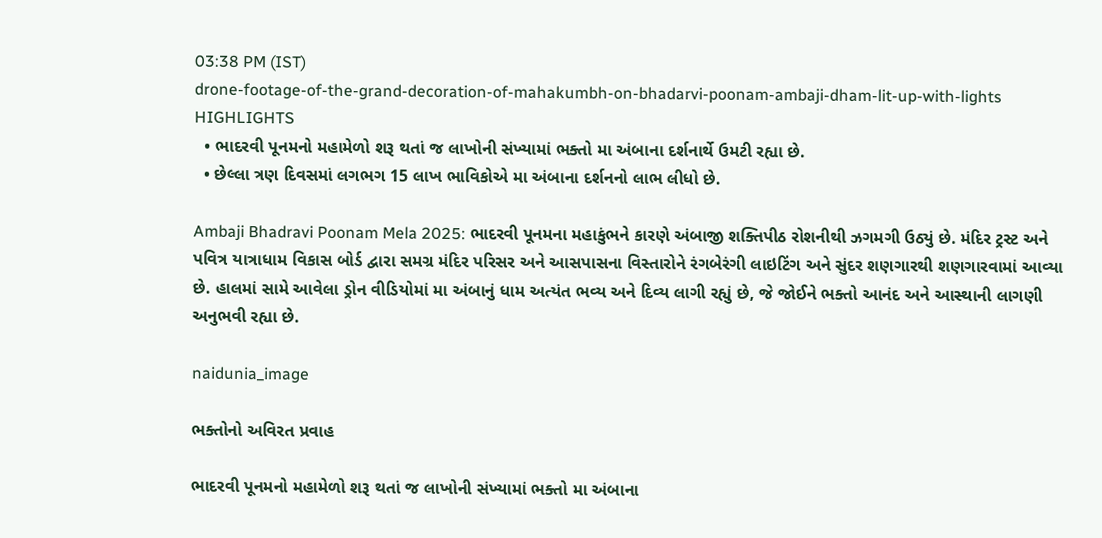03:38 PM (IST)
drone-footage-of-the-grand-decoration-of-mahakumbh-on-bhadarvi-poonam-ambaji-dham-lit-up-with-lights
HIGHLIGHTS
  • ભાદરવી પૂનમનો મહામેળો શરૂ થતાં જ લાખોની સંખ્યામાં ભક્તો મા અંબાના દર્શનાર્થે ઉમટી રહ્યા છે.
  • છેલ્લા ત્રણ દિવસમાં લગભગ 15 લાખ ભાવિકોએ મા અંબાના દર્શનનો લાભ લીધો છે.

Ambaji Bhadravi Poonam Mela 2025: ભાદરવી પૂનમના મહાકુંભને કારણે અંબાજી શક્તિપીઠ રોશનીથી ઝગમગી ઉઠ્યું છે. મંદિર ટ્રસ્ટ અને પવિત્ર યાત્રાધામ વિકાસ બોર્ડ દ્વારા સમગ્ર મંદિર પરિસર અને આસપાસના વિસ્તારોને રંગબેરંગી લાઇટિંગ અને સુંદર શણગારથી શણગારવામાં આવ્યા છે. હાલમાં સામે આવેલા ડ્રોન વીડિયોમાં મા અંબાનું ધામ અત્યંત ભવ્ય અને દિવ્ય લાગી રહ્યું છે, જે જોઈને ભક્તો આનંદ અને આસ્થાની લાગણી અનુભવી રહ્યા છે.

naidunia_image

ભક્તોનો અવિરત પ્રવાહ

ભાદરવી પૂનમનો મહામેળો શરૂ થતાં જ લાખોની સંખ્યામાં ભક્તો મા અંબાના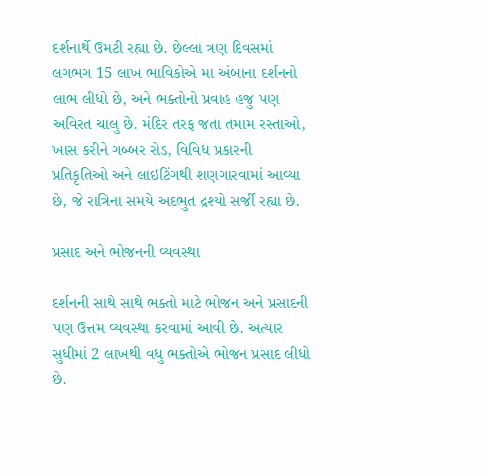દર્શનાર્થે ઉમટી રહ્યા છે. છેલ્લા ત્રણ દિવસમાં લગભગ 15 લાખ ભાવિકોએ મા અંબાના દર્શનનો લાભ લીધો છે, અને ભક્તોનો પ્રવાહ હજુ પણ અવિરત ચાલુ છે. મંદિર તરફ જતા તમામ રસ્તાઓ, ખાસ કરીને ગબ્બર રોડ, વિવિધ પ્રકારની પ્રતિકૃતિઓ અને લાઇટિંગથી શણગારવામાં આવ્યા છે, જે રાત્રિના સમયે અદભુત દ્રશ્યો સર્જી રહ્યા છે.

પ્રસાદ અને ભોજનની વ્યવસ્થા

દર્શનની સાથે સાથે ભક્તો માટે ભોજન અને પ્રસાદની પણ ઉત્તમ વ્યવસ્થા કરવામાં આવી છે. અત્યાર સુધીમાં 2 લાખથી વધુ ભક્તોએ ભોજન પ્રસાદ લીધો છે.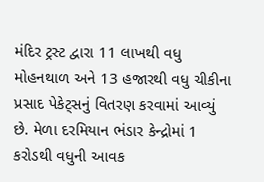મંદિર ટ્રસ્ટ દ્વારા 11 લાખથી વધુ મોહનથાળ અને 13 હજારથી વધુ ચીકીના પ્રસાદ પેકેટ્સનું વિતરણ કરવામાં આવ્યું છે. મેળા દરમિયાન ભંડાર કેન્દ્રોમાં 1 કરોડથી વધુની આવક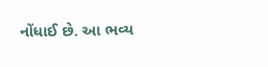નોંધાઈ છે. આ ભવ્ય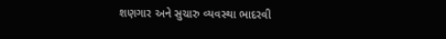શણગાર અને સુચારુ વ્યવસ્થા ભાદરવી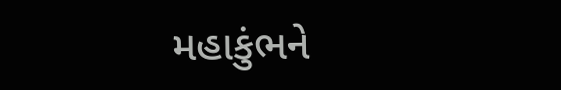મહાકુંભને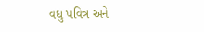વધુ પવિત્ર અને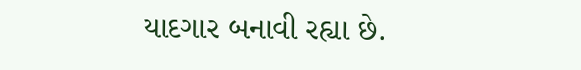યાદગાર બનાવી રહ્યા છે.